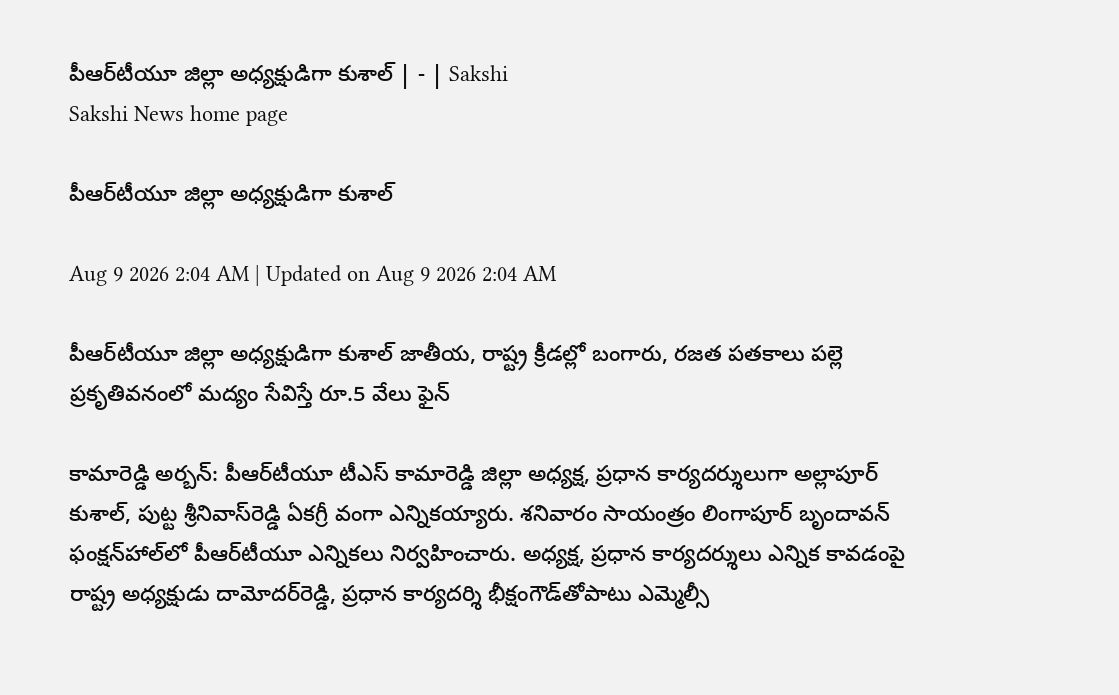పీఆర్‌టీయూ జిల్లా అధ్యక్షుడిగా కుశాల్‌ | - | Sakshi
Sakshi News home page

పీఆర్‌టీయూ జిల్లా అధ్యక్షుడిగా కుశాల్‌

Aug 9 2026 2:04 AM | Updated on Aug 9 2026 2:04 AM

పీఆర్‌టీయూ జిల్లా అధ్యక్షుడిగా కుశాల్‌ జాతీయ, రాష్ట్ర క్రీడల్లో బంగారు, రజత పతకాలు పల్లె ప్రకృతివనంలో మద్యం సేవిస్తే రూ.5 వేలు ఫైన్‌

కామారెడ్డి అర్బన్‌: పీఆర్‌టీయూ టీఎస్‌ కామారెడ్డి జిల్లా అధ్యక్ష, ప్రధాన కార్యదర్శులుగా అల్లాపూర్‌ కుశాల్‌, పుట్ట శ్రీనివాస్‌రెడ్డి ఏకగ్రీ వంగా ఎన్నికయ్యారు. శనివారం సాయంత్రం లింగాపూర్‌ బృందావన్‌ ఫంక్షన్‌హాల్‌లో పీఆర్‌టీయూ ఎన్నికలు నిర్వహించారు. అధ్యక్ష, ప్రధాన కార్యదర్శులు ఎన్నిక కావడంపై రాష్ట్ర అధ్యక్షుడు దామోదర్‌రెడ్డి, ప్రధాన కార్యదర్శి భీక్షంగౌడ్‌తోపాటు ఎమ్మెల్సీ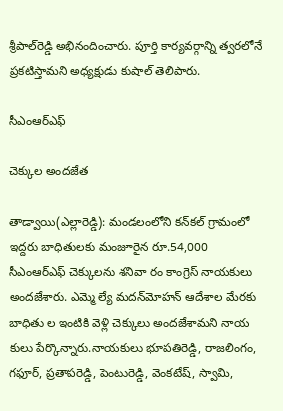శ్రీపాల్‌రెడ్డి అభినందించారు. పూర్తి కార్యవర్గాన్ని త్వరలోనే ప్రకటిస్తామని అధ్యక్షుడు కుషాల్‌ తెలిపారు.

సీఎంఆర్‌ఎఫ్‌

చెక్కుల అందజేత

తాడ్వాయి(ఎల్లారెడ్డి): మండలంలోని కన్‌కల్‌ గ్రామంలో ఇద్దరు బాధితులకు మంజూరైన రూ.54,000 సీఎంఆర్‌ఎఫ్‌ చెక్కులను శనివా రం కాంగ్రెస్‌ నాయకులు అందజేశారు. ఎమ్మె ల్యే మదన్‌మోహన్‌ ఆదేశాల మేరకు బాధితు ల ఇంటికి వెళ్లి చెక్కులు అందజేశామని నాయ కులు పేర్కొన్నారు.నాయకులు భూపతిరెడ్డి, రాజలింగం, గఫూర్‌, ప్రతాపరెడ్డి, పెంటురెడ్డి, వెంకటేష్‌, స్వామి,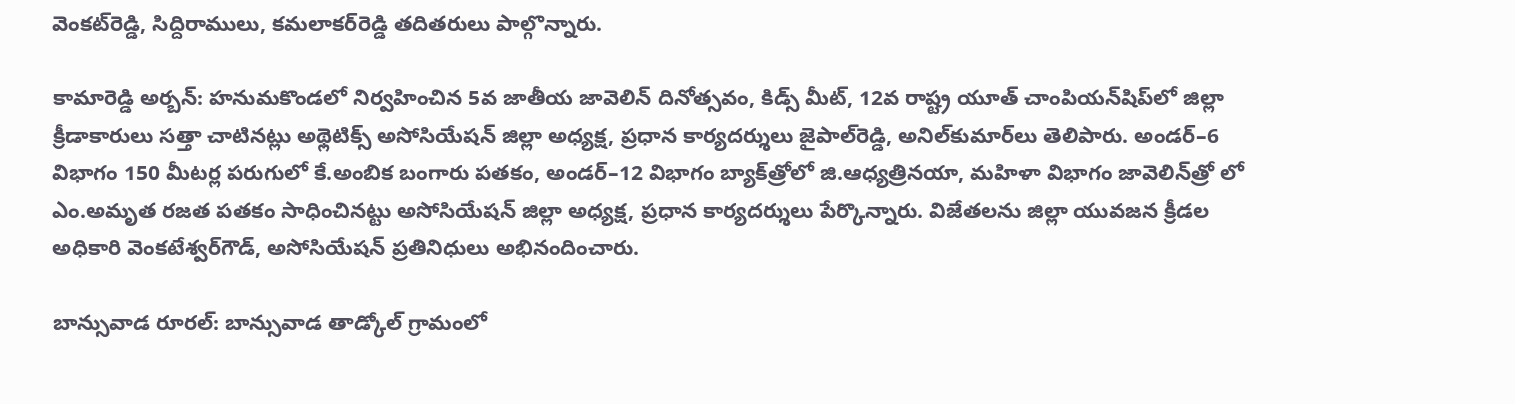వెంకట్‌రెడ్డి, సిద్దిరాములు, కమలాకర్‌రెడ్డి తదితరులు పాల్గొన్నారు.

కామారెడ్డి అర్బన్‌: హనుమకొండలో నిర్వహించిన 5వ జాతీయ జావెలిన్‌ దినోత్సవం, కిడ్స్‌ మీట్‌, 12వ రాష్ట్ర యూత్‌ చాంపియన్‌షిప్‌లో జిల్లా క్రీడాకారులు సత్తా చాటినట్లు అథ్లెటిక్స్‌ అసోసియేషన్‌ జిల్లా అధ్యక్ష, ప్రధాన కార్యదర్శులు జైపాల్‌రెడ్డి, అనిల్‌కుమార్‌లు తెలిపారు. అండర్‌–6 విభాగం 150 మీటర్ల పరుగులో కే.అంబిక బంగారు పతకం, అండర్‌–12 విభాగం బ్యాక్‌త్రోలో జి.ఆధ్యత్రినయా, మహిళా విభాగం జావెలిన్‌త్రో లో ఎం.అమృత రజత పతకం సాధించినట్టు అసోసియేషన్‌ జిల్లా అధ్యక్ష, ప్రధాన కార్యదర్శులు పేర్కొన్నారు. విజేతలను జిల్లా యువజన క్రీడల అధికారి వెంకటేశ్వర్‌గౌడ్‌, అసోసియేషన్‌ ప్రతినిధులు అభినందించారు.

బాన్సువాడ రూరల్‌: బాన్సువాడ తాడ్కోల్‌ గ్రామంలో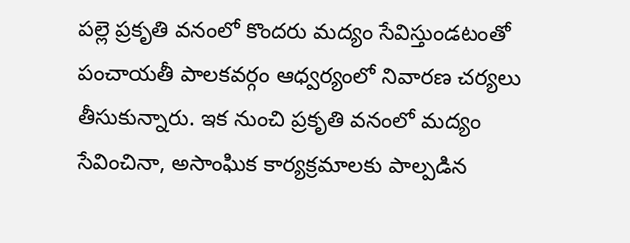పల్లె ప్రకృతి వనంలో కొందరు మద్యం సేవిస్తుండటంతో పంచాయతీ పాలకవర్గం ఆధ్వర్యంలో నివారణ చర్యలు తీసుకున్నారు. ఇక నుంచి ప్రకృతి వనంలో మద్యం సేవించినా, అసాంఘిక కార్యక్రమాలకు పాల్పడిన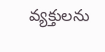వ్యక్తులను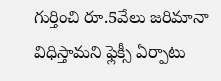గుర్తించి రూ.5వేలు జరిమానా విధిస్తామని ఫ్లెక్సీ ఏర్పాటు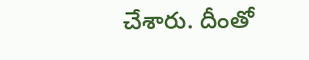చేశారు. దీంతో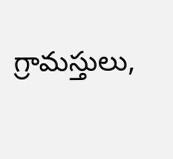గ్రామస్తులు,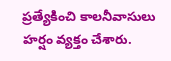ప్రత్యేకించి కాలనీవాసులు హర్షం వ్యక్తం చేశారు.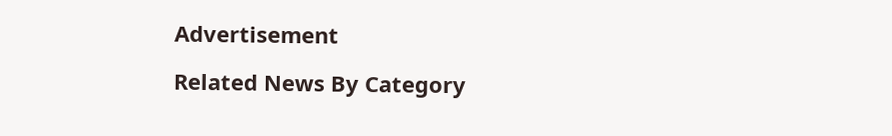Advertisement

Related News By Category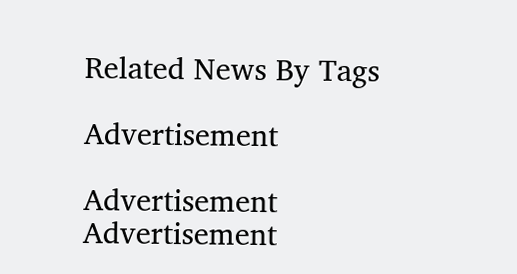Related News By Tags

Advertisement

Advertisement
Advertisement